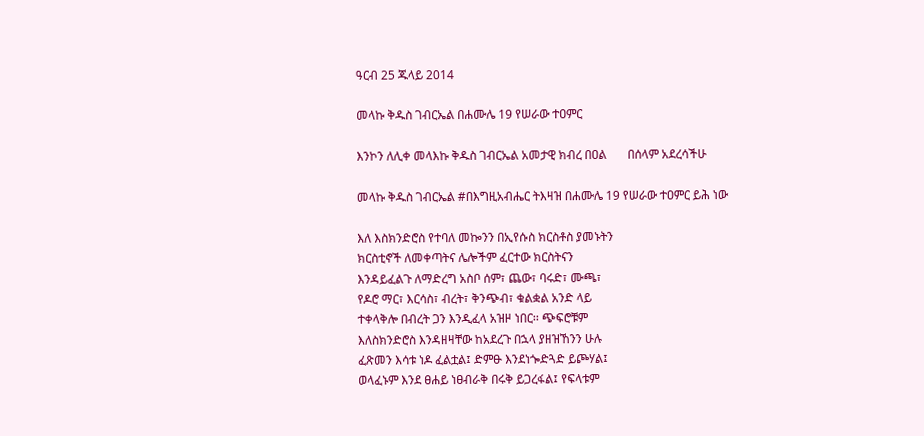ዓርብ 25 ጁላይ 2014

መላኩ ቅዱስ ገብርኤል በሐሙሌ 19 የሠራው ተዐምር

እንኮን ለሊቀ መላእኩ ቅዱስ ገብርኤል አመታዊ ክብረ በዐል       በሰላም አደረሳችሁ

መላኩ ቅዱስ ገብርኤል #በእግዚአብሔር ትእዛዝ በሐሙሌ 19 የሠራው ተዐምር ይሕ ነው

እለ እስክንድሮስ የተባለ መኰንን በኢየሱስ ክርስቶስ ያመኑትን
ክርስቲኖች ለመቀጣትና ሌሎችም ፈርተው ክርስትናን
እንዳይፈልጉ ለማድረግ አስቦ ሰም፣ ጨው፣ ባሩድ፣ ሙጫ፣
የዶሮ ማር፣ እርሳስ፣ ብረት፣ ቅንጭብ፣ ቁልቋል አንድ ላይ
ተቀላቅሎ በብረት ጋን እንዲፈላ አዝዞ ነበር፡፡ ጭፍሮቹም
እለስክንድሮስ እንዳዘዛቸው ከአደረጉ በኋላ ያዘዝኸንን ሁሉ
ፈጽመን እሳቱ ነዶ ፈልቷል፤ ድምፁ እንደነጐድጓድ ይጮሃል፤
ወላፈኑም እንደ ፀሐይ ነፀብራቅ በሩቅ ይጋረፋል፤ የፍላቱም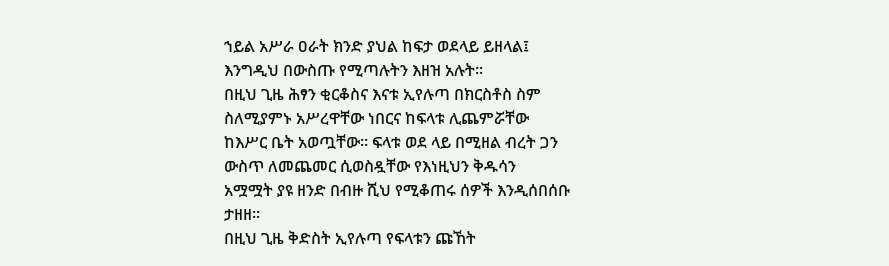ኀይል አሥራ ዐራት ክንድ ያህል ከፍታ ወደላይ ይዘላል፤
እንግዲህ በውስጡ የሚጣሉትን እዘዝ አሉት፡፡
በዚህ ጊዜ ሕፃን ቂርቆስና እናቱ ኢየሉጣ በክርስቶስ ስም
ስለሚያምኑ አሥረዋቸው ነበርና ከፍላቱ ሊጨምሯቸው
ከእሥር ቤት አወጧቸው፡፡ ፍላቱ ወደ ላይ በሚዘል ብረት ጋን
ውስጥ ለመጨመር ሲወስዷቸው የእነዚህን ቅዱሳን
አሟሟት ያዩ ዘንድ በብዙ ሺህ የሚቆጠሩ ሰዎች እንዲሰበሰቡ
ታዘዘ፡፡
በዚህ ጊዜ ቅድስት ኢየሉጣ የፍላቱን ጩኸት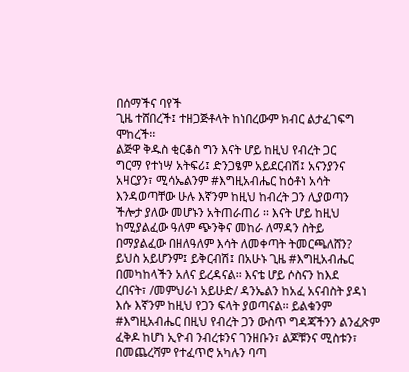በሰማችና ባየች
ጊዜ ተሸበረች፤ ተዘጋጅቶላት ከነበረውም ክብር ልታፈገፍግ
ሞከረች፡፡
ልጅዋ ቅዱስ ቂርቆስ ግን እናት ሆይ ከዚህ የብረት ጋር
ግርማ የተነሣ አትፍሪ፤ ድንጋፄም አይደርብሽ፤ አናንያንና
አዛርያን፣ ሚሳኤልንም #እግዚአብሔር ከዕቶነ አሳት
እንዳወጣቸው ሁሉ እኛንም ከዚህ ከብረት ጋን ሊያወጣን
ችሎታ ያለው መሆኑን አትጠራጠሪ ፡፡ እናት ሆይ ከዚህ
ከሚያልፈው ዓለም ጭንቅና መከራ ለማዳን ስትይ
በማያልፈው በዘለዓለም እሳት ለመቀጣት ትመርጫለሸን?
ይህስ አይሆንም፤ ይቅርብሽ፤ በአሁኑ ጊዜ #እግዚአብሔር
በመካከላችን አለና ይረዳናል፡፡ እናቴ ሆይ ሶስናን ከእደ
ረበናት፣ /መምህራነ አይሁድ/ ዳንኤልን ከአፈ አናብስት ያዳነ
እሱ እኛንም ከዚህ የጋን ፍላት ያወጣናል፡፡ ይልቁንም
#እግዚአብሔር በዚህ የብረት ጋን ውስጥ ግዳጃችንን ልንፈጽም
ፈቅዶ ከሆነ ኢዮብ ንብረቱንና ገንዘቡን፣ ልጆቹንና ሚስቱን፣
በመጨረሻም የተፈጥሮ አካሉን ባጣ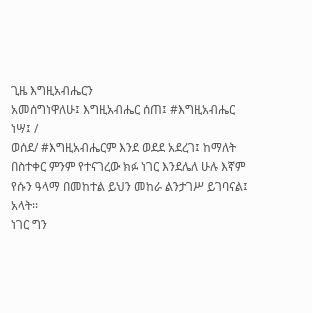ጊዜ እግዚአብሔርን
አመሰግነዋለሁ፤ እግዚአብሔር ሰጠ፤ #እግዚአብሔር ነሣ፤ /
ወሰደ/ #እግዚአብሔርም እንደ ወደደ አደረገ፤ ከማለት
በስተቀር ምንም የተናገረው ክፉ ነገር እንደሌለ ሁሉ እኛም
የሱን ዓላማ በመከተል ይህን መከራ ልንታገሥ ይገባናል፤
አላት፡፡
ነገር ግን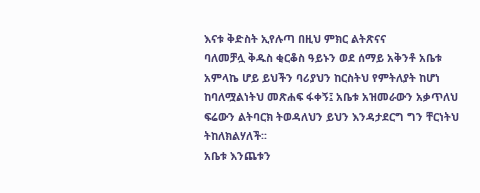እናቱ ቅድስት ኢየሉጣ በዚህ ምክር ልትጽናና
ባለመቻሏ ቅዱስ ቂርቆስ ዓይኑን ወደ ሰማይ አቅንቶ አቤቱ
አምላኬ ሆይ ይህችን ባሪያህን ከርስትህ የምትለያት ከሆነ
ከባለሟልነትህ መጽሐፍ ፋቀኝ፤ አቤቱ አዝመራውን አቃጥለህ
ፍሬውን ልትባርክ ትወዳለህን ይህን እንዳታደርግ ግን ቸርነትህ
ትከለክልሃለች፡፡
አቤቱ እንጨቱን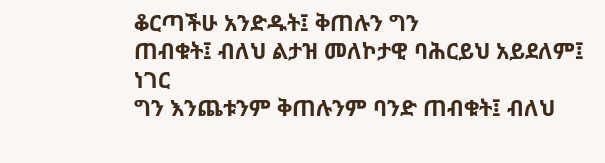ቆርጣችሁ አንድዱት፤ ቅጠሉን ግን
ጠብቁት፤ ብለህ ልታዝ መለኮታዊ ባሕርይህ አይደለም፤ ነገር
ግን እንጨቱንም ቅጠሉንም ባንድ ጠብቁት፤ ብለህ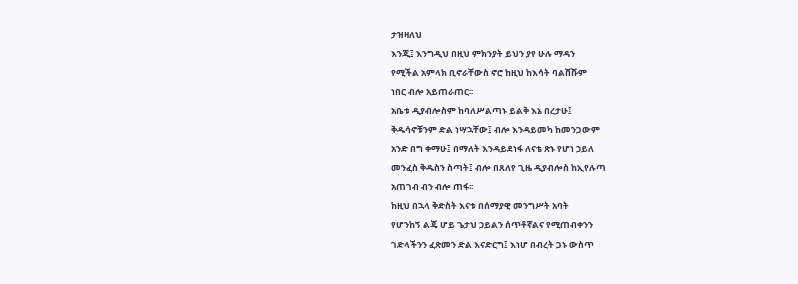ታዝዛለህ
እንጂ፤ እንግዲህ በዚህ ምክንያት ይህን ያየ ሁሉ ማዳን
የሚችል አምላክ ቢኖራቸውስ ኖሮ ከዚህ ከእሳት ባልሸሹም
ነበር ብሎ አይጠራጠር፡፡
አቤቱ ዲያብሎስም ከባለሥልጣኑ ይልቅ እኔ በረታሁ፤
ቅዱሳኖቹንም ድል ነሣኋቸው፤ ብሎ እንዳይመካ ከመንጋውም
አንድ በግ ቀማሁ፤ በማለት እንዳይደነፋ ለናቴ ጽኑ የሆነ ኃይለ
መንፈስ ቅዱስን ስጣት፤ ብሎ በጸለየ ጊዜ ዲያብሎስ ከኢየሉጣ
አጠገብ ብን ብሎ ጠፋ፡፡
ከዚህ በኋላ ቅድስት እናቱ በሰማያዊ መንግሥት አባት
የሆንከኝ ልጄ ሆይ ጌታህ ኃይልን ሰጥቶኛልና የሚጠብቀንን
ገድላችንን ፈጽመን ድል እናድርግ፤ እነሆ በብረት ጋኑ ውስጥ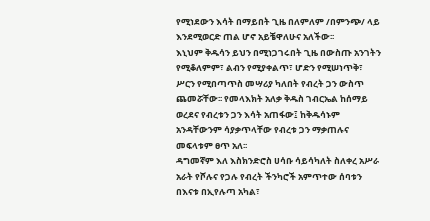የሚነደውን እሳት በማይበት ጊዜ በለምለም /በምንጭ/ ላይ
እንደሚወርድ ጠል ሆኖ አይቼዋለሁና አለችው፡፡
እኒህም ቅዱሳን ይህን በሚነጋገሩበት ጊዜ በውስጡ አንገትን
የሚቆለምም፣ ልብን የሚያቀልጥ፣ ሆድን የሚሠነጥቅ፣
ሥርን የሚበጣጥስ መሣሪያ ካለበት የብረት ጋን ውስጥ
ጨመሯቸው፡፡ የመላእክት አለቃ ቅዱስ ገብርኤል ከሰማይ
ወረደና የብረቱን ጋን እሳት አጠፋው፤ ከቅዱሳኑም
አንዳቸውንም ሳያቃጥላቸው የብረቱ ጋን ማቃጠሉና
መፍላቱም ፀጥ አለ፡፡
ዳግመኛም እለ እስክንድሮስ ሀሳቡ ሳይሳካለት ስለቀረ አሥራ
አራት የሾሉና የጋሉ የብረት ችንካሮች አምጥተው ሰባቱን
በእናቱ በኢየሉጣ አካል፣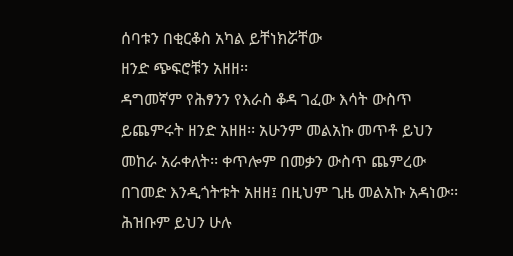ሰባቱን በቂርቆስ አካል ይቸነክሯቸው
ዘንድ ጭፍሮቹን አዘዘ፡፡
ዳግመኛም የሕፃንን የእራስ ቆዳ ገፈው እሳት ውስጥ
ይጨምሩት ዘንድ አዘዘ፡፡ አሁንም መልአኩ መጥቶ ይህን
መከራ አራቀለት፡፡ ቀጥሎም በመቃን ውስጥ ጨምረው
በገመድ እንዲጎትቱት አዘዘ፤ በዚህም ጊዜ መልአኩ አዳነው፡፡
ሕዝቡም ይህን ሁሉ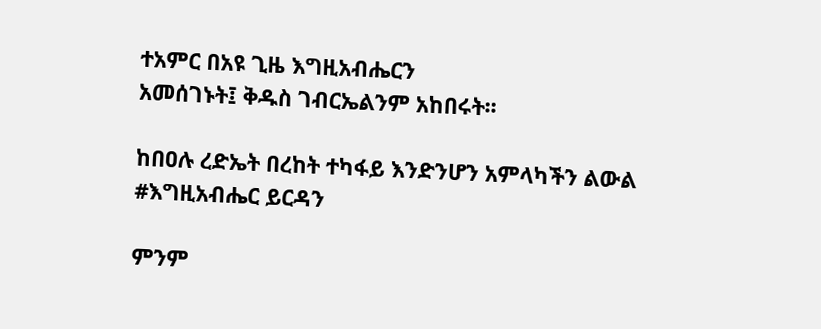ተአምር በአዩ ጊዜ እግዚአብሔርን
አመሰገኑት፤ ቅዱስ ገብርኤልንም አከበሩት፡፡

ከበዐሉ ረድኤት በረከት ተካፋይ እንድንሆን አምላካችን ልውል #እግዚአብሔር ይርዳን

ምንም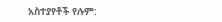አስተያየቶች የሉም: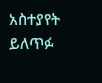አስተያየት ይለጥፉ